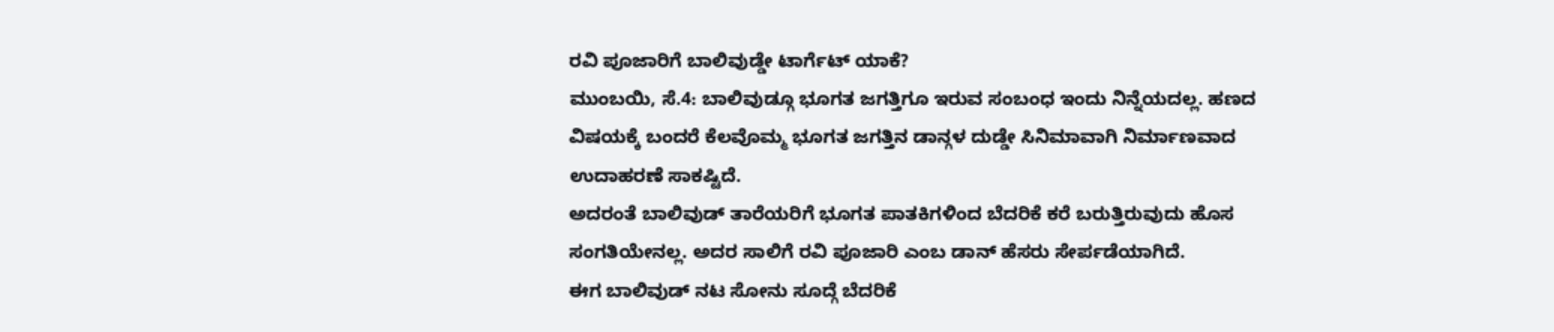ರವಿ ಪೂಜಾರಿಗೆ ಬಾಲಿವುಡ್ಡೇ ಟಾರ್ಗೆಟ್ ಯಾಕೆ?
ಮುಂಬಯಿ, ಸೆ.4: ಬಾಲಿವುಡ್ಗೂ ಭೂಗತ ಜಗತ್ತಿಗೂ ಇರುವ ಸಂಬಂಧ ಇಂದು ನಿನ್ನೆಯದಲ್ಲ. ಹಣದ ವಿಷಯಕ್ಕೆ ಬಂದರೆ ಕೆಲವೊಮ್ಮ ಭೂಗತ ಜಗತ್ತಿನ ಡಾನ್ಗಳ ದುಡ್ಡೇ ಸಿನಿಮಾವಾಗಿ ನಿರ್ಮಾಣವಾದ ಉದಾಹರಣೆ ಸಾಕಷ್ಟಿದೆ.
ಅದರಂತೆ ಬಾಲಿವುಡ್ ತಾರೆಯರಿಗೆ ಭೂಗತ ಪಾತಕಿಗಳಿಂದ ಬೆದರಿಕೆ ಕರೆ ಬರುತ್ತಿರುವುದು ಹೊಸ ಸಂಗತಿಯೇನಲ್ಲ. ಅದರ ಸಾಲಿಗೆ ರವಿ ಪೂಜಾರಿ ಎಂಬ ಡಾನ್ ಹೆಸರು ಸೇರ್ಪಡೆಯಾಗಿದೆ.
ಈಗ ಬಾಲಿವುಡ್ ನಟ ಸೋನು ಸೂದ್ಗೆ ಬೆದರಿಕೆ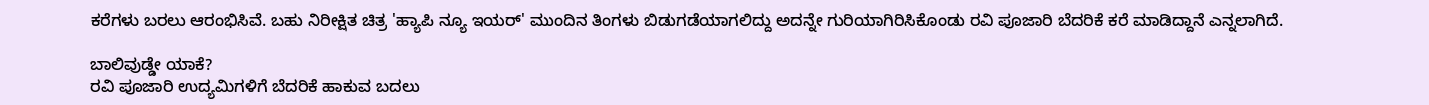ಕರೆಗಳು ಬರಲು ಆರಂಭಿಸಿವೆ. ಬಹು ನಿರೀಕ್ಷಿತ ಚಿತ್ರ 'ಹ್ಯಾಪಿ ನ್ಯೂ ಇಯರ್' ಮುಂದಿನ ತಿಂಗಳು ಬಿಡುಗಡೆಯಾಗಲಿದ್ದು ಅದನ್ನೇ ಗುರಿಯಾಗಿರಿಸಿಕೊಂಡು ರವಿ ಪೂಜಾರಿ ಬೆದರಿಕೆ ಕರೆ ಮಾಡಿದ್ದಾನೆ ಎನ್ನಲಾಗಿದೆ.

ಬಾಲಿವುಡ್ಡೇ ಯಾಕೆ?
ರವಿ ಪೂಜಾರಿ ಉದ್ಯಮಿಗಳಿಗೆ ಬೆದರಿಕೆ ಹಾಕುವ ಬದಲು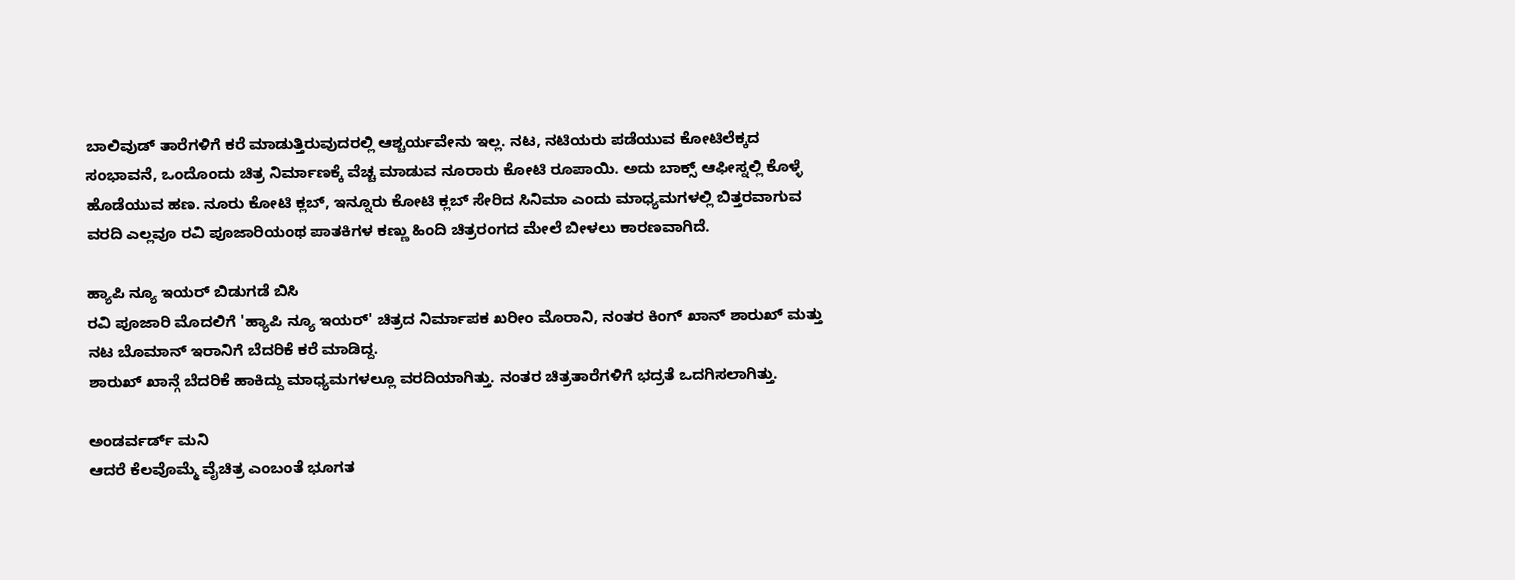ಬಾಲಿವುಡ್ ತಾರೆಗಳಿಗೆ ಕರೆ ಮಾಡುತ್ತಿರುವುದರಲ್ಲಿ ಆಶ್ಚರ್ಯವೇನು ಇಲ್ಲ. ನಟ, ನಟಿಯರು ಪಡೆಯುವ ಕೋಟಿಲೆಕ್ಕದ ಸಂಭಾವನೆ, ಒಂದೊಂದು ಚಿತ್ರ ನಿರ್ಮಾಣಕ್ಕೆ ವೆಚ್ಚ ಮಾಡುವ ನೂರಾರು ಕೋಟಿ ರೂಪಾಯಿ. ಅದು ಬಾಕ್ಸ್ ಆಫೀಸ್ನಲ್ಲಿ ಕೊಳ್ಳೆ ಹೊಡೆಯುವ ಹಣ. ನೂರು ಕೋಟಿ ಕ್ಲಬ್, ಇನ್ನೂರು ಕೋಟಿ ಕ್ಲಬ್ ಸೇರಿದ ಸಿನಿಮಾ ಎಂದು ಮಾಧ್ಯಮಗಳಲ್ಲಿ ಬಿತ್ತರವಾಗುವ ವರದಿ ಎಲ್ಲವೂ ರವಿ ಪೂಜಾರಿಯಂಥ ಪಾತಕಿಗಳ ಕಣ್ಣು ಹಿಂದಿ ಚಿತ್ರರಂಗದ ಮೇಲೆ ಬೀಳಲು ಕಾರಣವಾಗಿದೆ.

ಹ್ಯಾಪಿ ನ್ಯೂ ಇಯರ್ ಬಿಡುಗಡೆ ಬಿಸಿ
ರವಿ ಪೂಜಾರಿ ಮೊದಲಿಗೆ 'ಹ್ಯಾಪಿ ನ್ಯೂ ಇಯರ್' ಚಿತ್ರದ ನಿರ್ಮಾಪಕ ಖರೀಂ ಮೊರಾನಿ, ನಂತರ ಕಿಂಗ್ ಖಾನ್ ಶಾರುಖ್ ಮತ್ತು ನಟ ಬೊಮಾನ್ ಇರಾನಿಗೆ ಬೆದರಿಕೆ ಕರೆ ಮಾಡಿದ್ದ.
ಶಾರುಖ್ ಖಾನ್ಗೆ ಬೆದರಿಕೆ ಹಾಕಿದ್ದು ಮಾಧ್ಯಮಗಳಲ್ಲೂ ವರದಿಯಾಗಿತ್ತು. ನಂತರ ಚಿತ್ರತಾರೆಗಳಿಗೆ ಭದ್ರತೆ ಒದಗಿಸಲಾಗಿತ್ತು.

ಅಂಡರ್ವರ್ಡ್ ಮನಿ
ಆದರೆ ಕೆಲವೊಮ್ಮೆ ವೈಚಿತ್ರ ಎಂಬಂತೆ ಭೂಗತ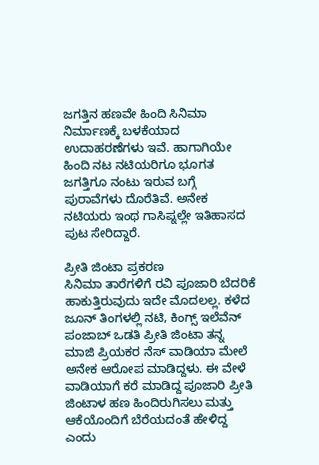ಜಗತ್ತಿನ ಹಣವೇ ಹಿಂದಿ ಸಿನಿಮಾ ನಿರ್ಮಾಣಕ್ಕೆ ಬಳಕೆಯಾದ ಉದಾಹರಣೆಗಳು ಇವೆ. ಹಾಗಾಗಿಯೇ ಹಿಂದಿ ನಟ ನಟಿಯರಿಗೂ ಭೂಗತ ಜಗತ್ತಿಗೂ ನಂಟು ಇರುವ ಬಗ್ಗೆ ಪುರಾವೆಗಳು ದೊರೆತಿವೆ. ಅನೇಕ ನಟಿಯರು ಇಂಥ ಗಾಸಿಪ್ನಲ್ಲೇ ಇತಿಹಾಸದ ಪುಟ ಸೇರಿದ್ದಾರೆ.

ಪ್ರೀತಿ ಜಿಂಟಾ ಪ್ರಕರಣ
ಸಿನಿಮಾ ತಾರೆಗಳಿಗೆ ರವಿ ಪೂಜಾರಿ ಬೆದರಿಕೆ ಹಾಕುತ್ತಿರುವುದು ಇದೇ ಮೊದಲಲ್ಲ. ಕಳೆದ ಜೂನ್ ತಿಂಗಳಲ್ಲಿ ನಟಿ, ಕಿಂಗ್ಸ್ ಇಲೆವೆನ್ ಪಂಜಾಬ್ ಒಡತಿ ಪ್ರೀತಿ ಜಿಂಟಾ ತನ್ನ ಮಾಜಿ ಪ್ರಿಯಕರ ನೆಸ್ ವಾಡಿಯಾ ಮೇಲೆ ಅನೇಕ ಆರೋಪ ಮಾಡಿದ್ದಳು. ಈ ವೇಳೆ ವಾಡಿಯಾಗೆ ಕರೆ ಮಾಡಿದ್ದ ಪೂಜಾರಿ ಪ್ರೀತಿ ಜಿಂಟಾಳ ಹಣ ಹಿಂದಿರುಗಿಸಲು ಮತ್ತು ಆಕೆಯೊಂದಿಗೆ ಬೆರೆಯದಂತೆ ಹೇಳಿದ್ದ ಎಂದು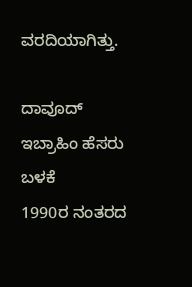ವರದಿಯಾಗಿತ್ತು.

ದಾವೂದ್ ಇಬ್ರಾಹಿಂ ಹೆಸರು ಬಳಕೆ
1990ರ ನಂತರದ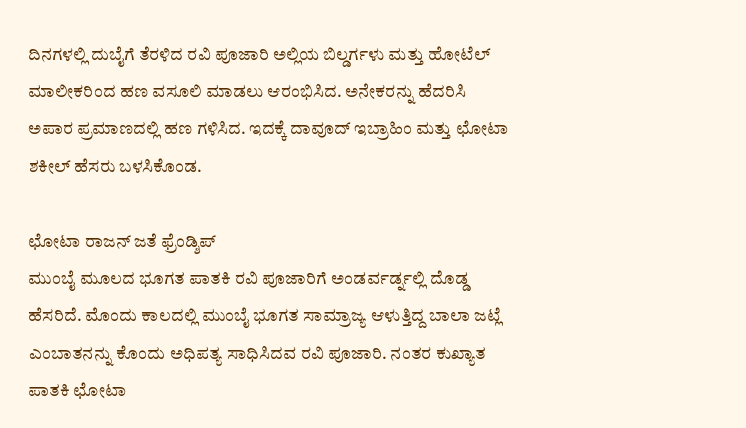ದಿನಗಳಲ್ಲಿ ದುಬೈಗೆ ತೆರಳಿದ ರವಿ ಪೂಜಾರಿ ಅಲ್ಲಿಯ ಬಿಲ್ಡರ್ಗಳು ಮತ್ತು ಹೋಟೆಲ್ ಮಾಲೀಕರಿಂದ ಹಣ ವಸೂಲಿ ಮಾಡಲು ಆರಂಭಿಸಿದ. ಅನೇಕರನ್ನು ಹೆದರಿಸಿ ಅಪಾರ ಪ್ರಮಾಣದಲ್ಲಿ ಹಣ ಗಳಿಸಿದ. ಇದಕ್ಕೆ ದಾವೂದ್ ಇಬ್ರಾಹಿಂ ಮತ್ತು ಛೋಟಾ ಶಕೀಲ್ ಹೆಸರು ಬಳಸಿಕೊಂಡ.

ಛೋಟಾ ರಾಜನ್ ಜತೆ ಫ್ರೆಂಡ್ಶಿಪ್
ಮುಂಬೈ ಮೂಲದ ಭೂಗತ ಪಾತಕಿ ರವಿ ಪೂಜಾರಿಗೆ ಅಂಡರ್ವರ್ಡ್ನಲ್ಲಿ ದೊಡ್ಡ ಹೆಸರಿದೆ. ಮೊಂದು ಕಾಲದಲ್ಲಿ ಮುಂಬೈ ಭೂಗತ ಸಾಮ್ರಾಜ್ಯ ಆಳುತ್ತಿದ್ದ ಬಾಲಾ ಜಟ್ಲೆ ಎಂಬಾತನನ್ನು ಕೊಂದು ಅಧಿಪತ್ಯ ಸಾಧಿಸಿದವ ರವಿ ಪೂಜಾರಿ. ನಂತರ ಕುಖ್ಯಾತ ಪಾತಕಿ ಛೋಟಾ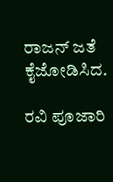ರಾಜನ್ ಜತೆ ಕೈಜೋಡಿಸಿದ.

ರವಿ ಪೂಜಾರಿ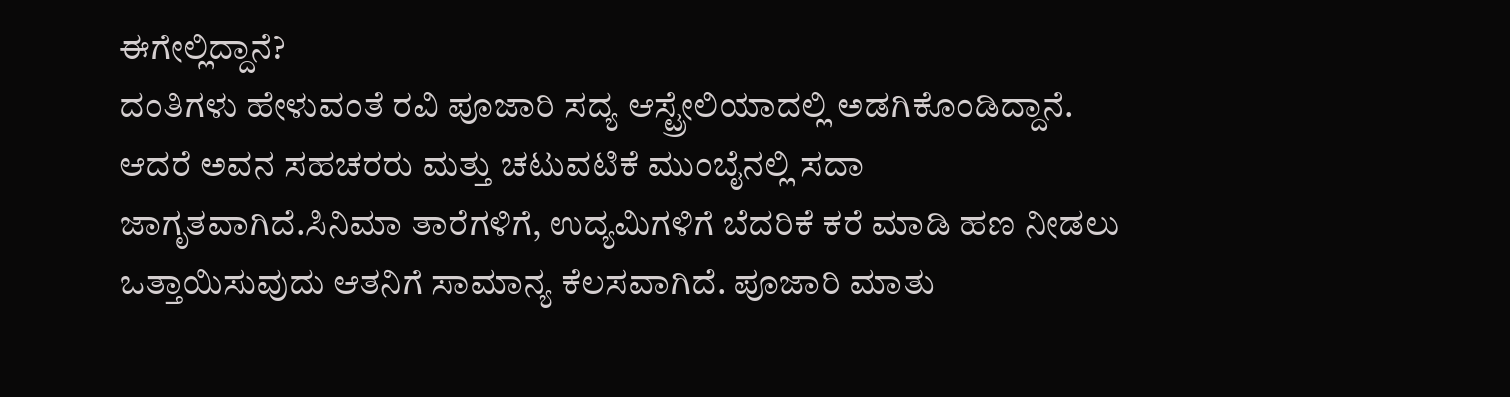ಈಗೇಲ್ಲಿದ್ದಾನೆ?
ದಂತಿಗಳು ಹೇಳುವಂತೆ ರವಿ ಪೂಜಾರಿ ಸದ್ಯ ಆಸ್ಟ್ರೇಲಿಯಾದಲ್ಲಿ ಅಡಗಿಕೊಂಡಿದ್ದಾನೆ. ಆದರೆ ಅವನ ಸಹಚರರು ಮತ್ತು ಚಟುವಟಿಕೆ ಮುಂಬೈನಲ್ಲಿ ಸದಾ ಜಾಗೃತವಾಗಿದೆ.ಸಿನಿಮಾ ತಾರೆಗಳಿಗೆ, ಉದ್ಯಮಿಗಳಿಗೆ ಬೆದರಿಕೆ ಕರೆ ಮಾಡಿ ಹಣ ನೀಡಲು ಒತ್ತಾಯಿಸುವುದು ಆತನಿಗೆ ಸಾಮಾನ್ಯ ಕೆಲಸವಾಗಿದೆ. ಪೂಜಾರಿ ಮಾತು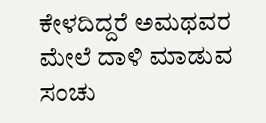ಕೇಳದಿದ್ದರೆ ಅಮಥವರ ಮೇಲೆ ದಾಳಿ ಮಾಡುವ ಸಂಚು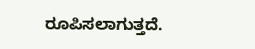ರೂಪಿಸಲಾಗುತ್ತದೆ.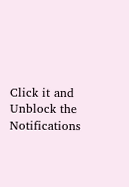Click it and Unblock the Notifications